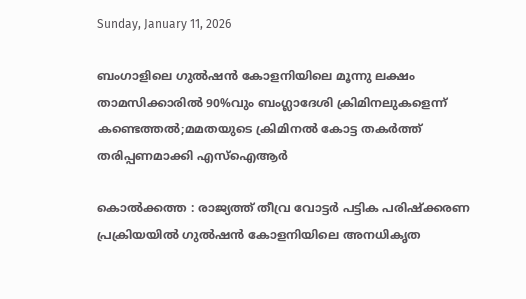Sunday, January 11, 2026

ബംഗാളിലെ ഗുൽഷൻ കോളനിയിലെ മൂന്നു ലക്ഷം താമസിക്കാരിൽ 90%വും ബംഗ്ലാദേശി ക്രിമിനലുകളെന്ന് കണ്ടെത്തൽ;മമതയുടെ ക്രിമിനൽ കോട്ട തകർത്ത് തരിപ്പണമാക്കി എസ്ഐആർ

കൊൽക്കത്ത : രാജ്യത്ത് തീവ്ര വോട്ടർ പട്ടിക പരിഷ്ക്കരണ പ്രക്രിയയിൽ ഗുൽഷൻ കോളനിയിലെ അനധികൃത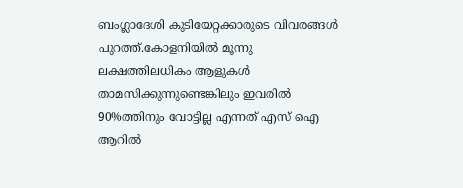ബംഗ്ലാദേശി കുടിയേറ്റക്കാരുടെ വിവരങ്ങൾ പുറത്ത്.കോളനിയിൽ മൂന്നു ലക്ഷത്തിലധികം ആളുകൾ താമസിക്കുന്നുണ്ടെങ്കിലും ഇവരിൽ 90%ത്തിനും വോട്ടില്ല എന്നത് എസ് ഐ ആറിൽ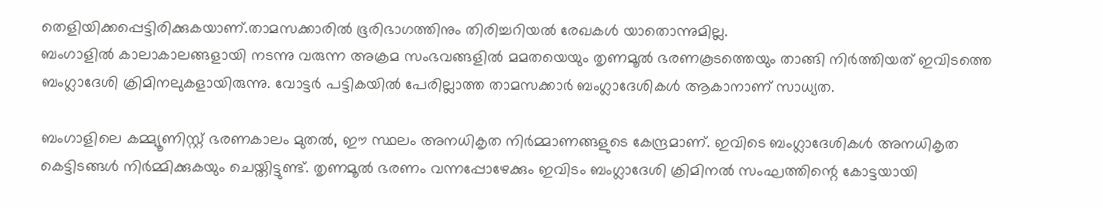തെളിയിക്കപ്പെട്ടിരിക്കുകയാണ്.താമസക്കാരിൽ ഭൂരിഭാഗത്തിനും തിരിച്ചറിയൽ രേഖകൾ യാതൊന്നുമില്ല.
ബംഗാളിൽ കാലാകാലങ്ങളായി നടന്നു വരുന്ന അക്രമ സംഭവങ്ങളിൽ മമതയെയും തൃണമൂൽ ഭരണകൂടത്തെയും താങ്ങി നിർത്തിയത് ഇവിടത്തെ ബംഗ്ലാദേശി ക്രിമിനലുകളായിരുന്നു. വോട്ടർ പട്ടികയിൽ പേരില്ലാത്ത താമസക്കാർ ബംഗ്ലാദേശികൾ ആകാനാണ് സാധ്യത.

ബംഗാളിലെ കമ്മ്യൂണിസ്റ്റ് ഭരണകാലം മുതൽ, ഈ സ്ഥലം അനധികൃത നിർമ്മാണങ്ങളുടെ കേന്ദ്രമാണ്. ഇവിടെ ബംഗ്ലാദേശികൾ അനധികൃത കെട്ടിടങ്ങൾ നിർമ്മിക്കുകയും ചെയ്തിട്ടുണ്ട്. തൃണമൂൽ ഭരണം വന്നപ്പോഴേക്കും ഇവിടം ബംഗ്ലാദേശി ക്രിമിനൽ സംഘത്തിന്റെ കോട്ടയായി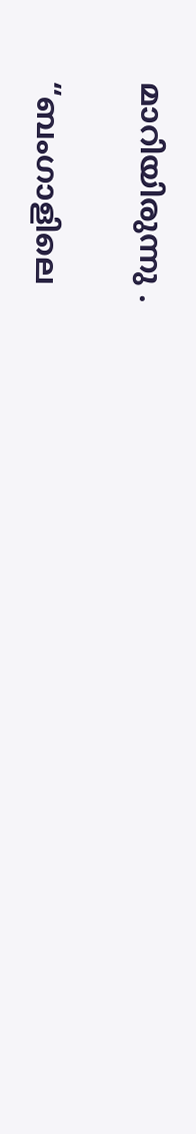മാറിയിരുന്നു .

“ബംഗാളിലെ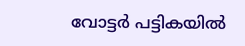വോട്ടർ പട്ടികയിൽ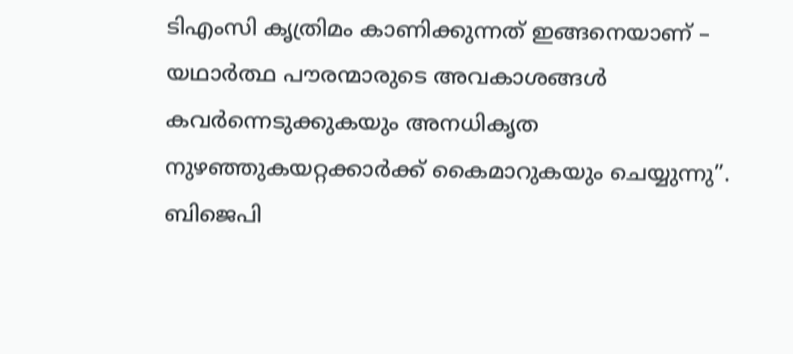ടി‌എം‌സി കൃത്രിമം കാണിക്കുന്നത് ഇങ്ങനെയാണ് – യഥാർത്ഥ പൗരന്മാരുടെ അവകാശങ്ങൾ കവർന്നെടുക്കുകയും അനധികൃത നുഴഞ്ഞുകയറ്റക്കാർക്ക് കൈമാറുകയും ചെയ്യുന്നു”. ബിജെപി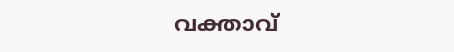വക്താവ്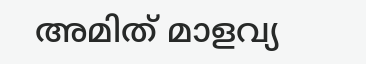അമിത് മാളവ്യ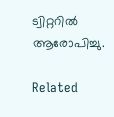ട്വിറ്ററിൽ ആരോപിച്ചു.

Related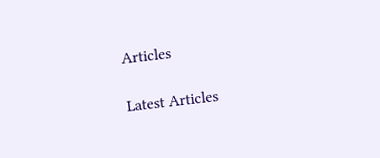Articles

Latest Articles